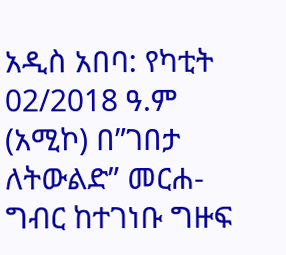አዲስ አበባ: የካቲት 02/2018 ዓ.ም (አሚኮ) በ”ገበታ ለትውልድ” መርሐ-ግብር ከተገነቡ ግዙፍ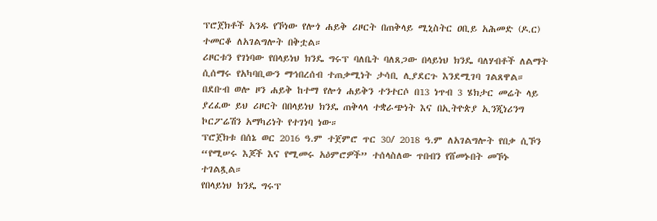ፕሮጀክቶች አንዱ የኾነው የሎጎ ሐይቅ ሪዞርት በጠቅላይ ሚኒስትር ዐቢይ አሕመድ (ዶ.ር) ተመርቆ ለአገልግሎት በቅቷል።
ሪዞርቱን የገነባው የበላይነህ ክንዴ ግሩፕ ባለቤት ባለጸጋው በላይነህ ክንዴ ባለሃብቶች ለልማት ሲሰማሩ የአካባቢውን ማኅበረሰብ ተጠቃሚነት ታሳቢ ሊያደርጉ እንደሚገባ ገልጸዋል።
በደቡብ ወሎ ዞን ሐይቅ ከተማ የሎጎ ሐይቅን ተንተርሶ በ13 ነጥብ 3 ሄክታር መሬት ላይ ያረፈው ይህ ሪዞርት በበላይነህ ክንዴ ጠቅላላ ተቋራጭነት እና በኢትዮጵያ ኢንጂነሪንግ ኮርፖሬሽን አማካሪነት የተገነባ ነው።
ፕሮጀክቱ በሰኔ ወር 2016 ዓ.ም ተጀምሮ ጥር 30/ 2018 ዓ.ም ለአገልግሎት የበቃ ሲኾን “የሚሠሩ እጆች እና የሚመሩ አዕምሮዎች” ተሰላስለው ጥበብን የሸመኑበት መኾኑ ተገልጿል።
የበላይነህ ክንዴ ግሩፕ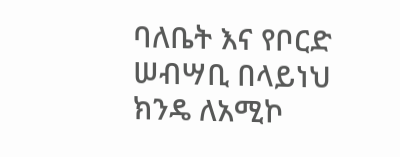ባለቤት እና የቦርድ ሠብሣቢ በላይነህ ክንዴ ለአሚኮ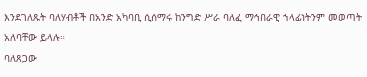እንደገለጹት ባለሃብቶች በአንድ አካባቢ ሲሰማሩ ከንግድ ሥራ ባለፈ ማኅበራዊ ኀላፊነትንም መወጣት አለባቸው ይላሉ።
ባለጸጋው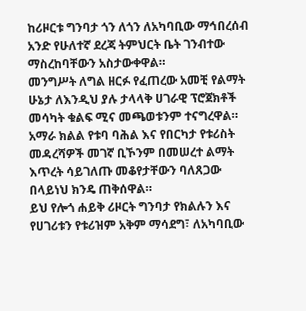ከሪዞርቱ ግንባታ ጎን ለጎን ለአካባቢው ማኅበረሰብ አንድ የሁለተኛ ደረጃ ትምህርት ቤት ገንብተው ማስረከባቸውን አስታውቀዋል።
መንግሥት ለግል ዘርፉ የፈጠረው አመቺ የልማት ሁኔታ ለእንዲህ ያሉ ታላላቅ ሀገራዊ ፕሮጀክቶች መሳካት ቁልፍ ሚና መጫወቱንም ተናግረዋል።
አማራ ክልል የቱባ ባሕል እና የበርካታ የቱሪስት መዳረሻዎች መገኛ ቢኾንም በመሠረተ ልማት እጥረት ሳይገለጡ መቆየታቸውን ባለጸጋው በላይነህ ክንዴ ጠቅሰዋል።
ይህ የሎጎ ሐይቅ ሪዞርት ግንባታ የክልሉን እና የሀገሪቱን የቱሪዝም አቅም ማሳደግ፣ ለአካባቢው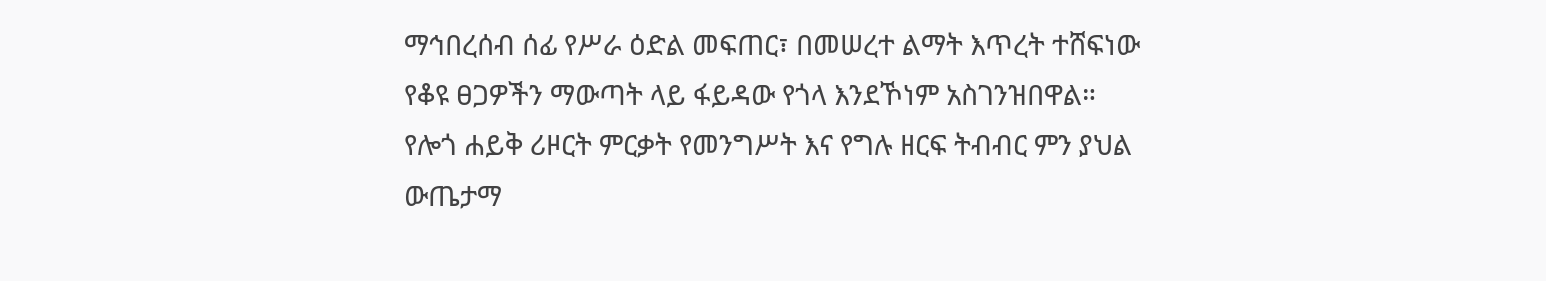ማኅበረሰብ ሰፊ የሥራ ዕድል መፍጠር፣ በመሠረተ ልማት እጥረት ተሸፍነው የቆዩ ፀጋዎችን ማውጣት ላይ ፋይዳው የጎላ እንደኾነም አስገንዝበዋል።
የሎጎ ሐይቅ ሪዞርት ምርቃት የመንግሥት እና የግሉ ዘርፍ ትብብር ምን ያህል ውጤታማ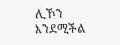ሊኾን እንደሚችል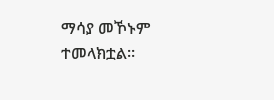ማሳያ መኾኑም ተመላክቷል።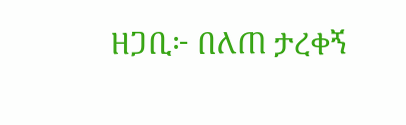ዘጋቢ፦ በለጠ ታረቀኝ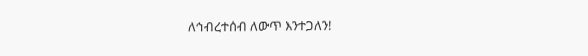ለኅብረተሰብ ለውጥ እንተጋለን!